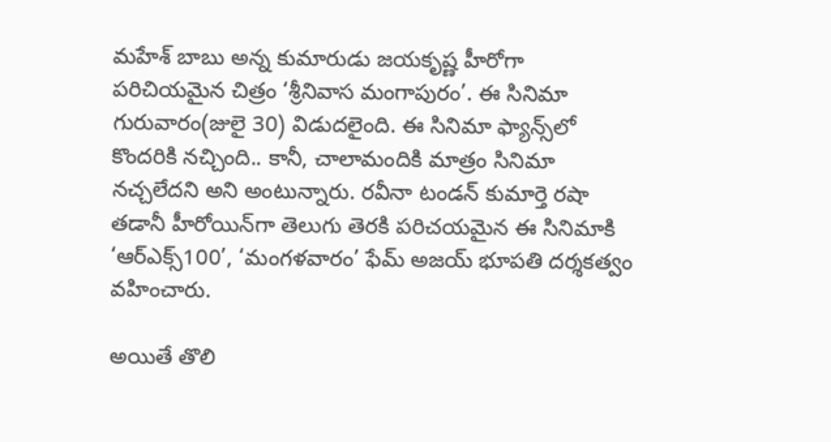మహేశ్ బాబు అన్న కుమారుడు జయకృష్ణ హీరోగా పరిచియమైన చిత్రం ‘శ్రీనివాస మంగాపురం’. ఈ సినిమా గురువారం(జులై 30) విడుదలైంది. ఈ సినిమా ఫ్యాన్స్‌లో కొందరికి నచ్చింది.. కానీ, చాలామందికి మాత్రం సినిమా నచ్చలేదని అని అంటున్నారు. రవీనా టండన్ కుమార్తె రషా తడానీ హీరోయిన్‌గా తెలుగు తెరకి పరిచయమైన ఈ సినిమాకి ‘ఆర్ఎక్స్100’, ‘మంగళవారం’ ఫేమ్ అజయ్ భూపతి దర్శకత్వం వహించారు.

అయితే తొలి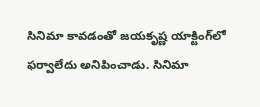సినిమా కావడంతో జయకృష్ణ యాక్టింగ్‌లో ఫర్వాలేదు అనిపించాడు. సినిమా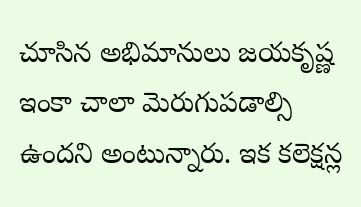చూసిన అభిమానులు జయకృష్ణ ఇంకా చాలా మెరుగుపడాల్సి ఉందని అంటున్నారు. ఇక కలెక్షన్ల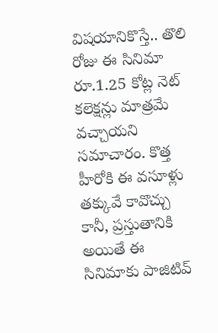విషయానికొస్తే.. తొలి రోజు ఈ సినిమా రూ.1.25 కోట్ల నెట్ కలెక్షన్లు మాత్రమే వచ్చాయని సమాచారం. కొత్త హీరోకి ఈ వసూళ్లు తక్కువే కావొచ్చు కానీ, ప్రస్తుతానికి అయితే ఈ సినిమాకు పాజిటివ్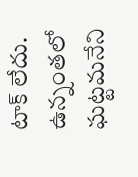టాక్ లేదు. ఉన్నంతలో ఘట్టమనేని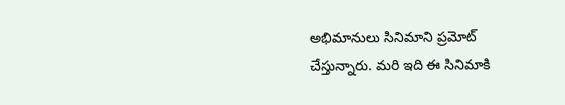అభిమానులు సినిమాని ప్రమోట్ చేస్తున్నారు. మరి ఇది ఈ సినిమాకి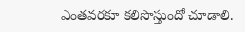ఎంతవరకూ కలిసొస్తుందో చూడాలి.